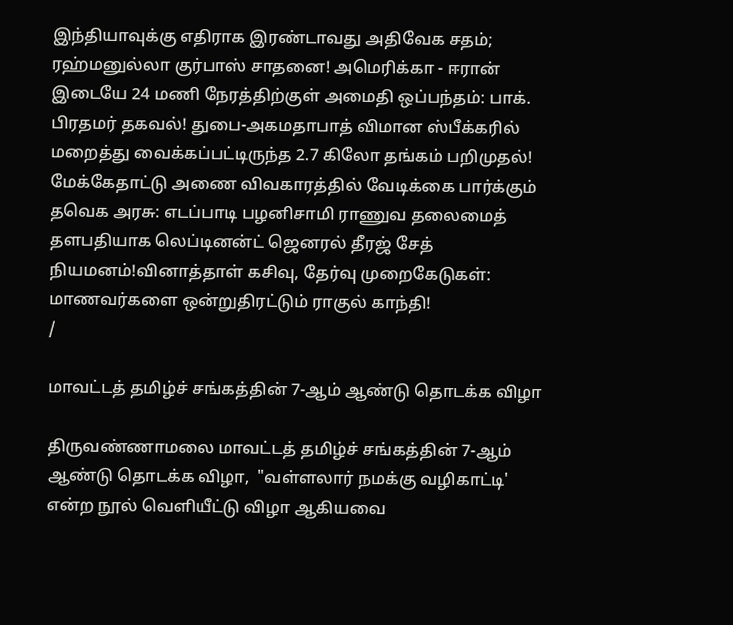இந்தியாவுக்கு எதிராக இரண்டாவது அதிவேக சதம்; ரஹ்மனுல்லா குர்பாஸ் சாதனை! அமெரிக்கா - ஈரான் இடையே 24 மணி நேரத்திற்குள் அமைதி ஒப்பந்தம்: பாக். பிரதமர் தகவல்! துபை-அகமதாபாத் விமான ஸ்பீக்கரில் மறைத்து வைக்கப்பட்டிருந்த 2.7 கிலோ தங்கம் பறிமுதல்! மேக்கேதாட்டு அணை விவகாரத்தில் வேடிக்கை பார்க்கும் தவெக அரசு: எடப்பாடி பழனிசாமி ராணுவ தலைமைத் தளபதியாக லெப்டினன்ட் ஜெனரல் தீரஜ் சேத் நியமனம்!வினாத்தாள் கசிவு, தேர்வு முறைகேடுகள்: மாணவர்களை ஒன்றுதிரட்டும் ராகுல் காந்தி!
/

மாவட்டத் தமிழ்ச் சங்கத்தின் 7-ஆம் ஆண்டு தொடக்க விழா

திருவண்ணாமலை மாவட்டத் தமிழ்ச் சங்கத்தின் 7-ஆம் ஆண்டு தொடக்க விழா,  "வள்ளலார் நமக்கு வழிகாட்டி' என்ற நூல் வெளியீட்டு விழா ஆகியவை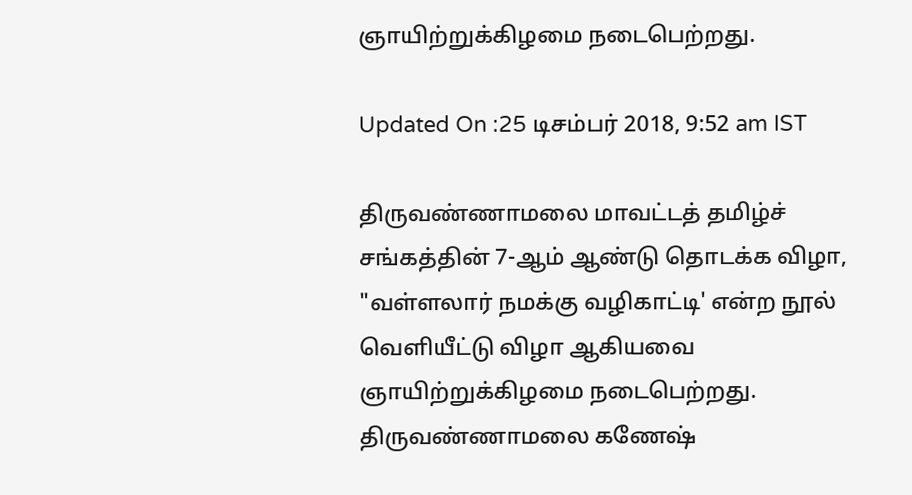ஞாயிற்றுக்கிழமை நடைபெற்றது.

Updated On :25 டிசம்பர் 2018, 9:52 am IST

திருவண்ணாமலை மாவட்டத் தமிழ்ச் சங்கத்தின் 7-ஆம் ஆண்டு தொடக்க விழா,  "வள்ளலார் நமக்கு வழிகாட்டி' என்ற நூல் வெளியீட்டு விழா ஆகியவை ஞாயிற்றுக்கிழமை நடைபெற்றது.
திருவண்ணாமலை கணேஷ்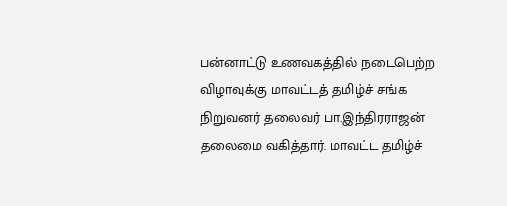பன்னாட்டு உணவகத்தில் நடைபெற்ற விழாவுக்கு மாவட்டத் தமிழ்ச் சங்க நிறுவனர் தலைவர் பா.இந்திரராஜன் தலைமை வகித்தார். மாவட்ட தமிழ்ச்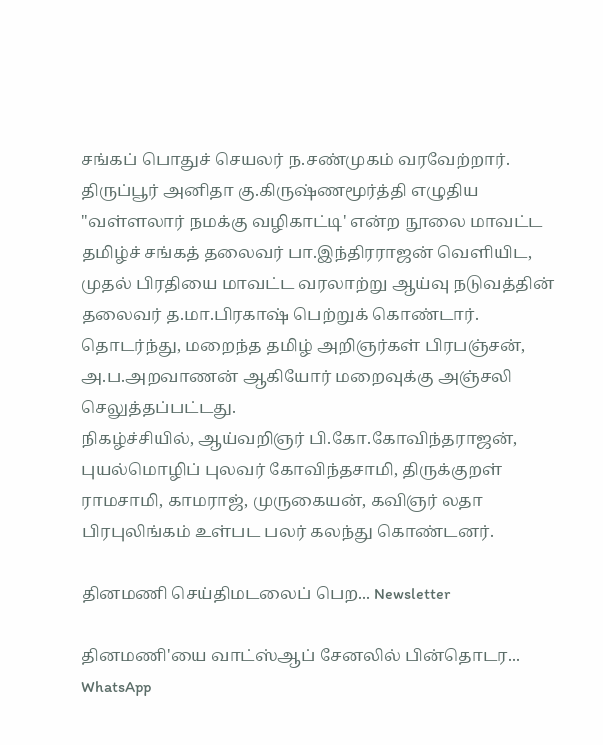சங்கப் பொதுச் செயலர் ந.சண்முகம் வரவேற்றார். திருப்பூர் அனிதா கு.கிருஷ்ணமூர்த்தி எழுதிய "வள்ளலார் நமக்கு வழிகாட்டி' என்ற நூலை மாவட்ட தமிழ்ச் சங்கத் தலைவர் பா.இந்திரராஜன் வெளியிட, முதல் பிரதியை மாவட்ட வரலாற்று ஆய்வு நடுவத்தின் தலைவர் த.மா.பிரகாஷ் பெற்றுக் கொண்டார்.
தொடர்ந்து, மறைந்த தமிழ் அறிஞர்கள் பிரபஞ்சன், அ.ப.அறவாணன் ஆகியோர் மறைவுக்கு அஞ்சலி செலுத்தப்பட்டது.
நிகழ்ச்சியில், ஆய்வறிஞர் பி.கோ.கோவிந்தராஜன், புயல்மொழிப் புலவர் கோவிந்தசாமி, திருக்குறள் ராமசாமி, காமராஜ், முருகையன், கவிஞர் லதா பிரபுலிங்கம் உள்பட பலர் கலந்து கொண்டனர்.

தினமணி செய்திமடலைப் பெற... Newsletter

தினமணி'யை வாட்ஸ்ஆப் சேனலில் பின்தொடர... WhatsApp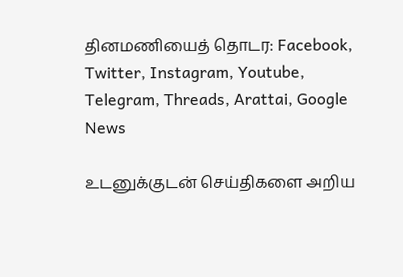தினமணியைத் தொடர: Facebook, Twitter, Instagram, Youtube, Telegram, Threads, Arattai, Google News

உடனுக்குடன் செய்திகளை அறிய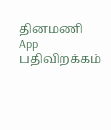தினமணி App பதிவிறக்கம்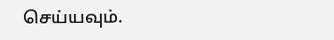செய்யவும்.